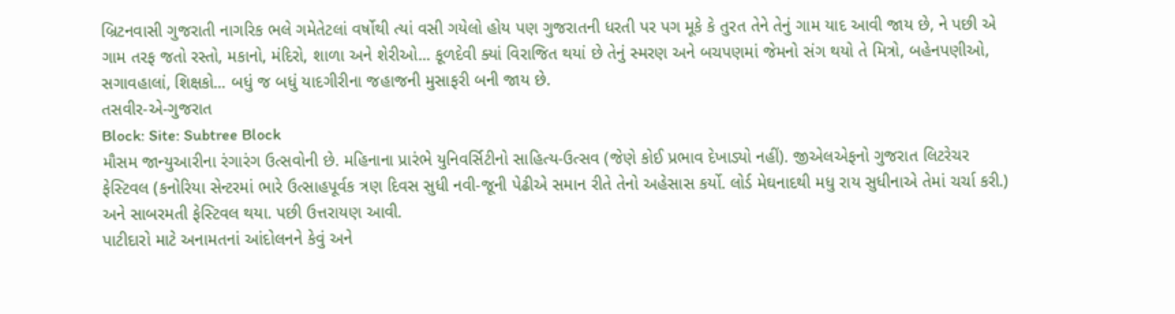બ્રિટનવાસી ગુજરાતી નાગરિક ભલે ગમેતેટલાં વર્ષોથી ત્યાં વસી ગયેલો હોય પણ ગુજરાતની ધરતી પર પગ મૂકે કે તુરત તેને તેનું ગામ યાદ આવી જાય છે, ને પછી એ ગામ તરફ જતો રસ્તો, મકાનો, મંદિરો, શાળા અને શેરીઓ... કૂળદેવી ક્યાં વિરાજિત થયાં છે તેનું સ્મરણ અને બચપણમાં જેમનો સંગ થયો તે મિત્રો, બહેનપણીઓ, સગાવહાલાં, શિક્ષકો... બધું જ બધું યાદગીરીના જહાજની મુસાફરી બની જાય છે.
તસવીર-એ-ગુજરાત
Block: Site: Subtree Block
મૌસમ જાન્યુઆરીના રંગારંગ ઉત્સવોની છે. મહિનાના પ્રારંભે યુનિવર્સિટીનો સાહિત્ય-ઉત્સવ (જેણે કોઈ પ્રભાવ દેખાડ્યો નહીં). જીએલએફનો ગુજરાત લિટરેચર ફેસ્ટિવલ (કનોરિયા સેન્ટરમાં ભારે ઉત્સાહપૂર્વક ત્રણ દિવસ સુધી નવી-જૂની પેઢીએ સમાન રીતે તેનો અહેસાસ કર્યો. લોર્ડ મેઘનાદથી મધુ રાય સુધીનાએ તેમાં ચર્ચા કરી.) અને સાબરમતી ફેસ્ટિવલ થયા. પછી ઉત્તરાયણ આવી.
પાટીદારો માટે અનામતનાં આંદોલનને કેવું અને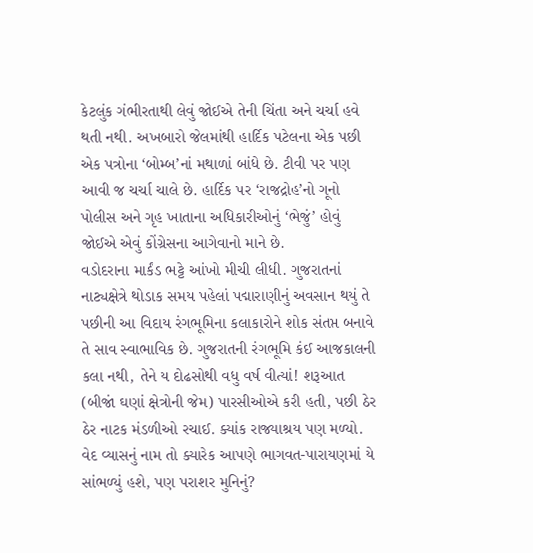કેટલુંક ગંભીરતાથી લેવું જોઈએ તેની ચિંતા અને ચર્ચા હવે થતી નથી. અખબારો જેલમાંથી હાર્દિક પટેલના એક પછી એક પત્રોના ‘બોમ્બ’નાં મથાળાં બાંધે છે. ટીવી પર પણ આવી જ ચર્ચા ચાલે છે. હાર્દિક પર ‘રાજદ્રોહ’નો ગૂનો પોલીસ અને ગૃહ ખાતાના અધિકારીઓનું ‘ભેજું’ હોવું જોઈએ એવું કોંગ્રેસના આગેવાનો માને છે.
વડોદરાના માર્કંડ ભટ્ટે આંખો મીચી લીધી. ગુજરાતનાં નાટ્યક્ષેત્રે થોડાક સમય પહેલાં પદ્મારાણીનું અવસાન થયું તે પછીની આ વિદાય રંગભૂમિના કલાકારોને શોક સંતપ્ત બનાવે તે સાવ સ્વાભાવિક છે. ગુજરાતની રંગભૂમિ કંઈ આજકાલની કલા નથી, તેને ય દોઢસોથી વધુ વર્ષ વીત્યાં! શરૂઆત (બીજાં ઘણાં ક્ષેત્રોની જેમ) પારસીઓએ કરી હતી, પછી ઠેર ઠેર નાટક મંડળીઓ રચાઈ. ક્યાંક રાજ્યાશ્રય પણ મળ્યો.
વેદ વ્યાસનું નામ તો ક્યારેક આપણે ભાગવત-પારાયણમાં યે સાંભળ્યું હશે, પણ પરાશર મુનિનું?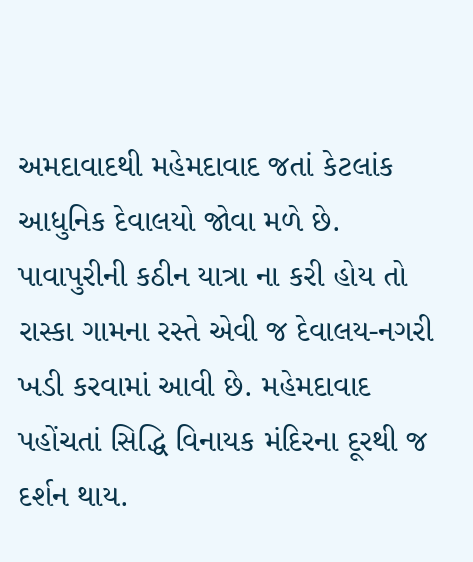અમદાવાદથી મહેમદાવાદ જતાં કેટલાંક આધુનિક દેવાલયો જોવા મળે છે. પાવાપુરીની કઠીન યાત્રા ના કરી હોય તો રાસ્કા ગામના રસ્તે એવી જ દેવાલય-નગરી ખડી કરવામાં આવી છે. મહેમદાવાદ પહોંચતાં સિદ્ધિ વિનાયક મંદિરના દૂરથી જ દર્શન થાય.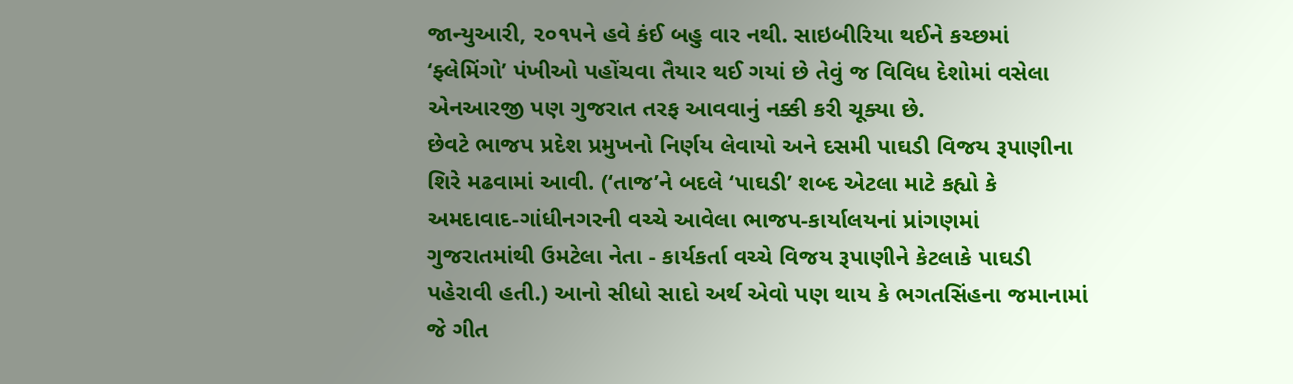જાન્યુઆરી, ૨૦૧૫ને હવે કંઈ બહુ વાર નથી. સાઇબીરિયા થઈને કચ્છમાં ‘ફ્લેમિંગો’ પંખીઓ પહોંચવા તૈયાર થઈ ગયાં છે તેવું જ વિવિધ દેશોમાં વસેલા એનઆરજી પણ ગુજરાત તરફ આવવાનું નક્કી કરી ચૂક્યા છે.
છેવટે ભાજપ પ્રદેશ પ્રમુખનો નિર્ણય લેવાયો અને દસમી પાઘડી વિજય રૂપાણીના શિરે મઢવામાં આવી. (‘તાજ’ને બદલે ‘પાઘડી’ શબ્દ એટલા માટે કહ્યો કે અમદાવાદ-ગાંધીનગરની વચ્ચે આવેલા ભાજપ-કાર્યાલયનાં પ્રાંગણમાં ગુજરાતમાંથી ઉમટેલા નેતા - કાર્યકર્તા વચ્ચે વિજય રૂપાણીને કેટલાકે પાઘડી પહેરાવી હતી.) આનો સીધો સાદો અર્થ એવો પણ થાય કે ભગતસિંહના જમાનામાં જે ગીત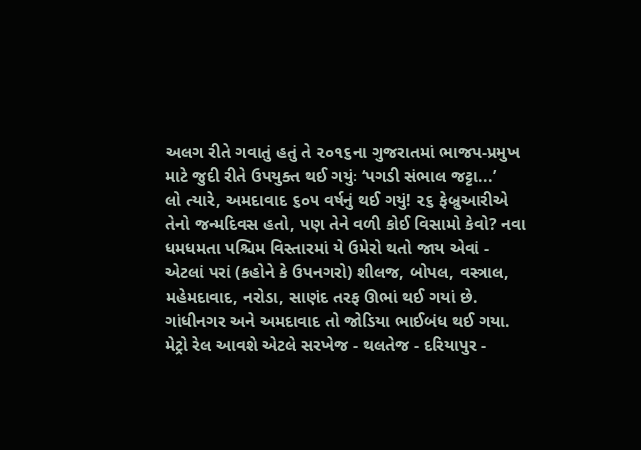અલગ રીતે ગવાતું હતું તે ૨૦૧૬ના ગુજરાતમાં ભાજપ-પ્રમુખ માટે જુદી રીતે ઉપયુક્ત થઈ ગયુંઃ ‘પગડી સંભાલ જટ્ટા...’
લો ત્યારે, અમદાવાદ ૬૦૫ વર્ષનું થઈ ગયું! ૨૬ ફેબ્રુઆરીએ તેનો જન્મદિવસ હતો, પણ તેને વળી કોઈ વિસામો કેવો? નવા ધમધમતા પશ્ચિમ વિસ્તારમાં યે ઉમેરો થતો જાય એવાં - એટલાં પરાં (કહોને કે ઉપનગરો) શીલજ, બોપલ, વસ્ત્રાલ, મહેમદાવાદ, નરોડા, સાણંદ તરફ ઊભાં થઈ ગયાં છે. ગાંધીનગર અને અમદાવાદ તો જોડિયા ભાઈબંધ થઈ ગયા. મેટ્રો રેલ આવશે એટલે સરખેજ - થલતેજ - દરિયાપુર -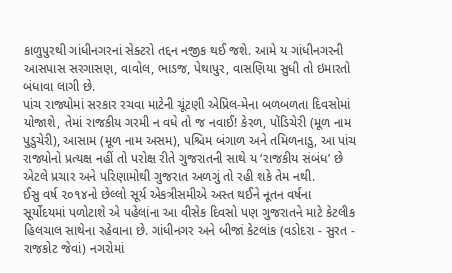કાળુપુરથી ગાંધીનગરનાં સેક્ટરો તદ્દન નજીક થઈ જશે. આમે ય ગાંધીનગરની આસપાસ સરગાસણ, વાવોલ, ભાડજ, પેથાપુર, વાસણિયા સુધી તો ઇમારતો બંધાવા લાગી છે.
પાંચ રાજ્યોમાં સરકાર રચવા માટેની ચૂંટણી એપ્રિલ-મેના બળબળતા દિવસોમાં યોજાશે, તેમાં રાજકીય ગરમી ન વધે તો જ નવાઈ! કેરળ, પોંડિચેરી (મૂળ નામ પુડુચેરી), આસામ (મૂળ નામ અસમ), પશ્ચિમ બંગાળ અને તમિળનાડુ, આ પાંચ રાજ્યોનો પ્રત્યક્ષ નહીં તો પરોક્ષ રીતે ગુજરાતની સાથે ય ‘રાજકીય સંબંધ’ છે એટલે પ્રચાર અને પરિણામોથી ગુજરાત અળગું તો રહી શકે તેમ નથી.
ઈસુ વર્ષ ૨૦૧૪નો છેલ્લો સૂર્ય એકત્રીસમીએ અસ્ત થઈને નૂતન વર્ષના સૂર્યોદયમાં પળોટાશે એ પહેલાંના આ વીસેક દિવસો પણ ગુજરાતને માટે કેટલીક હિલચાલ સાથેના રહેવાના છે. ગાંધીનગર અને બીજાં કેટલાંક (વડોદરા - સુરત - રાજકોટ જેવાં) નગરોમાં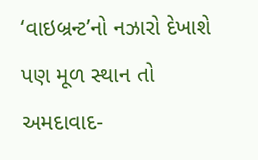‘વાઇબ્રન્ટ’નો નઝારો દેખાશે પણ મૂળ સ્થાન તો અમદાવાદ-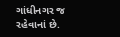ગાંધીનગર જ રહેવાનાં છે.